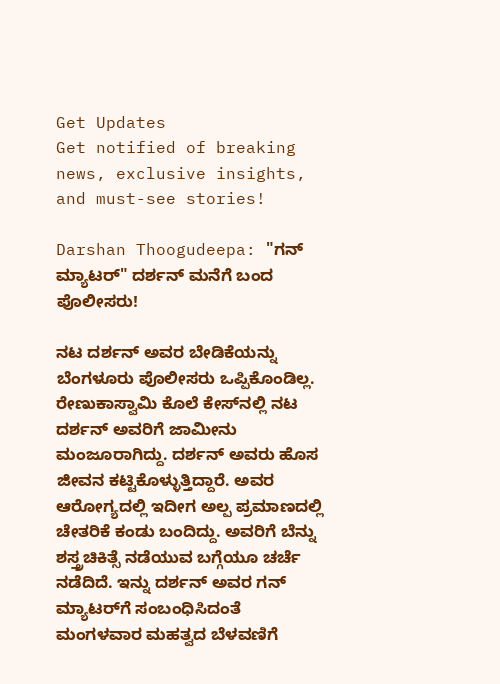Get Updates
Get notified of breaking news, exclusive insights, and must-see stories!

Darshan Thoogudeepa: "ಗನ್ ಮ್ಯಾಟರ್" ದರ್ಶನ್ ಮನೆಗೆ ಬಂದ ಪೊಲೀಸರು!

ನಟ ದರ್ಶನ್ ಅವರ ಬೇಡಿಕೆಯನ್ನು ಬೆಂಗಳೂರು ಪೊಲೀಸರು ಒಪ್ಪಿಕೊಂಡಿಲ್ಲ. ರೇಣುಕಾಸ್ವಾಮಿ ಕೊಲೆ ಕೇಸ್‌ನಲ್ಲಿ ನಟ ದರ್ಶನ್‌ ಅವರಿಗೆ ಜಾಮೀನು ಮಂಜೂರಾಗಿದ್ದು. ದರ್ಶನ್‌ ಅವರು ಹೊಸ ಜೀವನ ಕಟ್ಟಿಕೊಳ್ಳುತ್ತಿದ್ದಾರೆ. ಅವರ ಆರೋಗ್ಯದಲ್ಲಿ ಇದೀಗ ಅಲ್ಪ ಪ್ರಮಾಣದಲ್ಲಿ ಚೇತರಿಕೆ ಕಂಡು ಬಂದಿದ್ದು. ಅವರಿಗೆ ಬೆನ್ನು ಶಸ್ತ್ರಚಿಕಿತ್ಸೆ ನಡೆಯುವ ಬಗ್ಗೆಯೂ ಚರ್ಚೆ ನಡೆದಿದೆ. ಇನ್ನು ದರ್ಶನ್‌ ಅವರ ಗನ್ ಮ್ಯಾಟರ್‌ಗೆ ಸಂಬಂಧಿಸಿದಂತೆ ಮಂಗಳವಾರ ಮಹತ್ವದ ಬೆಳವಣಿಗೆ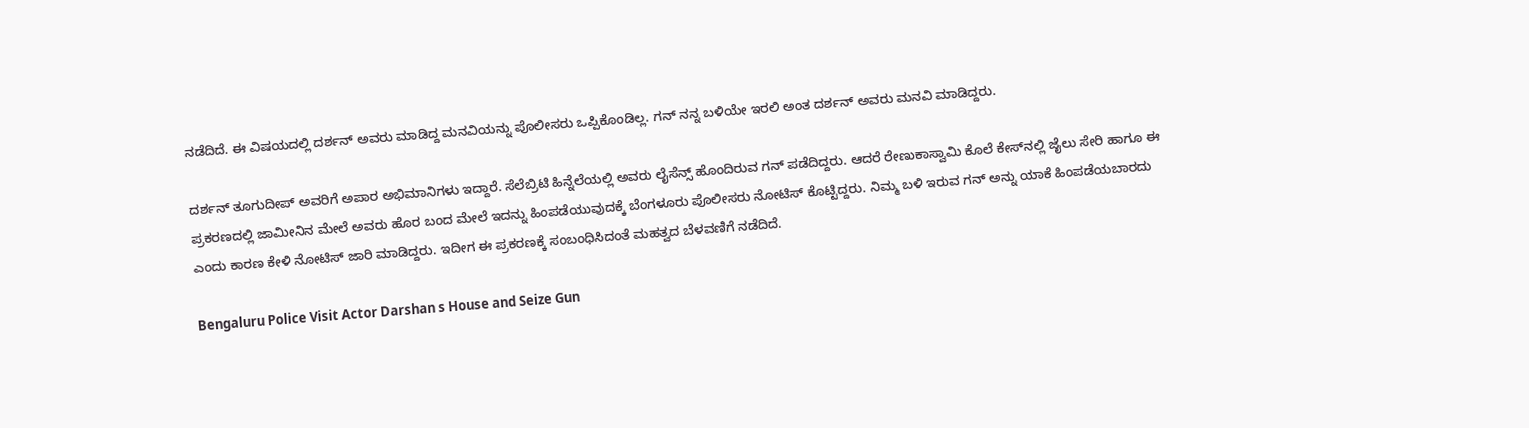ನಡೆದಿದೆ. ಈ ವಿಷಯದಲ್ಲಿ ದರ್ಶನ್‌ ಅವರು ಮಾಡಿದ್ದ ಮನವಿಯನ್ನು ಪೊಲೀಸರು ಒಪ್ಪಿಕೊಂಡಿಲ್ಲ. ಗನ್ ನನ್ನ ಬಳಿಯೇ ಇರಲಿ ಅಂತ ದರ್ಶನ್ ಅವರು ಮನವಿ ಮಾಡಿದ್ದರು.

ದರ್ಶನ್ ತೂಗುದೀಪ್ ಅವರಿಗೆ ಅಪಾರ ಅಭಿಮಾನಿಗಳು ಇದ್ದಾರೆ. ಸೆಲೆಬ್ರಿಟಿ ಹಿನ್ನೆಲೆಯಲ್ಲಿ ಅವರು ಲೈಸೆನ್ಸ್‌ ಹೊಂದಿರುವ ಗನ್‌ ಪಡೆದಿದ್ದರು. ಆದರೆ ರೇಣುಕಾಸ್ವಾಮಿ ಕೊಲೆ ಕೇಸ್‌ನಲ್ಲಿ ಜೈಲು ಸೇರಿ ಹಾಗೂ ಈ ಪ್ರಕರಣದಲ್ಲಿ ಜಾಮೀನಿನ ಮೇಲೆ ಅವರು ಹೊರ ಬಂದ ಮೇಲೆ ಇದನ್ನು ಹಿಂಪಡೆಯುವುದಕ್ಕೆ ಬೆಂಗಳೂರು ಪೊಲೀಸರು ನೋಟಿಸ್ ಕೊಟ್ಟಿದ್ದರು. ನಿಮ್ಮ ಬಳಿ ಇರುವ ಗನ್‌ ಅನ್ನು ಯಾಕೆ ಹಿಂಪಡೆಯಬಾರದು ಎಂದು ಕಾರಣ ಕೇಳಿ ನೋಟಿಸ್‌ ಜಾರಿ ಮಾಡಿದ್ದರು. ಇದೀಗ ಈ ಪ್ರಕರಣಕ್ಕೆ ಸಂಬಂಧಿಸಿದಂತೆ ಮಹತ್ವದ ಬೆಳವಣಿಗೆ ನಡೆದಿದೆ.

Bengaluru Police Visit Actor Darshan s House and Seize Gun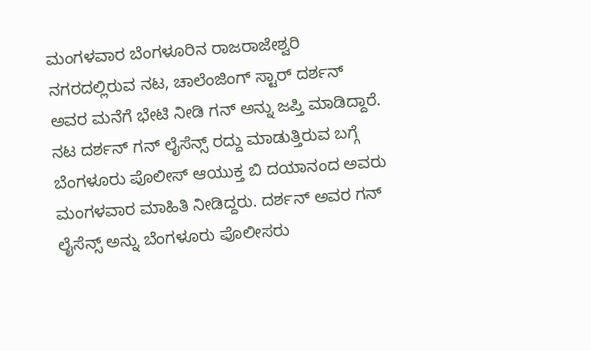ಮಂಗಳವಾರ ಬೆಂಗಳೂರಿನ ರಾಜರಾಜೇಶ್ವರಿ ನಗರದಲ್ಲಿರುವ ನಟ, ಚಾಲೆಂಜಿಂಗ್ ಸ್ಟಾರ್‌ ದರ್ಶನ್ ಅವರ ಮನೆಗೆ ಭೇಟಿ ನೀಡಿ ಗನ್‌ ಅನ್ನು ಜಪ್ತಿ ಮಾಡಿದ್ದಾರೆ. ನಟ ದರ್ಶನ್ ಗನ್ ಲೈಸೆನ್ಸ್‌ ರದ್ದು ಮಾಡುತ್ತಿರುವ ಬಗ್ಗೆ ಬೆಂಗಳೂರು ಪೊಲೀಸ್‌ ಆಯುಕ್ತ ಬಿ ದಯಾನಂದ ಅವರು ಮಂಗಳವಾರ ಮಾಹಿತಿ ನೀಡಿದ್ದರು. ದರ್ಶನ್ ಅವರ ಗನ್‌ ಲೈಸೆನ್ಸ್‌ ಅನ್ನು ಬೆಂಗಳೂರು ಪೊಲೀಸರು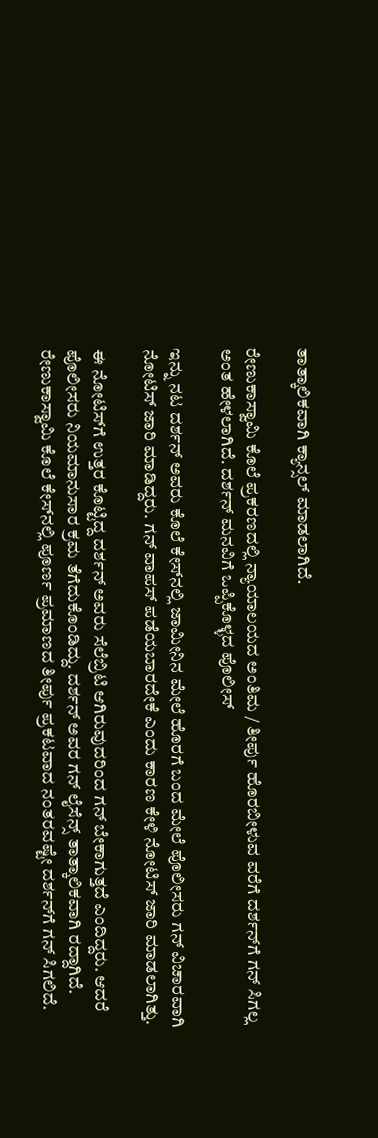ತಾತ್ಕಾಲಿಕವಾಗಿ ಕ್ಯಾನ್ಸಲ್‌ ಮಾಡಲಾಗಿದೆ.

ರೇಣುಕಾಸ್ವಾಮಿ ಕೊಲೆ ಪ್ರಕರಣದಲ್ಲಿ ನ್ಯಾಯಾಲಯದ ಅಂತಿಮ / ತೀರ್ಪು ಹೊರಬೀಳುವ ವರೆಗೆ ದರ್ಶನ್‌ಗೆ ಗನ್‌ ಸಿಗಲ್ಲ ಅಂತ ಹೇಳಲಾಗಿದೆ. ದರ್ಶನ್‌ ಮನವಿಗೆ ಒಪ್ಪಿಕೊಳ್ಳದ ಪೊಲೀಸ್‌

ಇನ್ನು ನಟ ದರ್ಶನ್‌ ಅವರು ಕೊಲೆ ಕೇಸ್‌ನಲ್ಲಿ ಜಾಮೀನಿನ ಮೇಲೆ ಹೊರಗೆ ಬಂದ ಮೇಲೆ ಪೊಲೀಸರು ಗನ್‌ ವಿಚಾರವಾಗಿ ನೋಟಿಸ್‌ ಜಾರಿ ಮಾಡಿದ್ದರು. ಗನ್‌ ವಾಪಸ್‌ ಪಡೆಯಬಾರದೇಕೆ ಎಂದು ಕಾರಣ ಕೇಳಿ ನೋಟಿಸ್‌ ಜಾರಿ ಮಾಡಲಾಗಿತ್ತು.

ಈ ನೋಟಿಸ್‌ಗೆ ಉತ್ತರ ಕೊಟ್ಟಿದ್ದ ದರ್ಶನ್‌ ಅವರು ಸೆಲೆಬ್ರಿಟಿ ಆಗಿರುವುದರಿಂದ ಗನ್ ಬೇಕಾಗುತ್ತದೆ ಎಂದಿದ್ದರು. ಆದರೆ ಪೊಲೀಸರು ನಿಯಮಾನುಸಾರ ಕ್ರಮ ತೆಗೆದುಕೊಂಡಿದ್ದು. ದರ್ಶನ್‌ ಅವರ ಗನ್‌ ಲೈಸೆನ್ಸ್‌ ತಾತ್ಕಾಲಿಕವಾಗಿ ರದ್ದಾಗಿದೆ. ರೇಣುಕಾಸ್ವಾಮಿ ಕೊಲೆ ಕೇಸ್‌ನಲ್ಲಿ ಪೂರ್ಣ ಪ್ರಮಾಣದ ತೀರ್ಪು ಪ್ರಕಟವಾದ ನಂತರವಷ್ಟೇ ದರ್ಶನ್‌ಗೆ ಗನ್‌ ಸಿಗಲಿದೆ.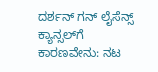ದರ್ಶನ್‌ ಗನ್‌ ಲೈಸೆನ್ಸ್‌ ಕ್ಯಾನ್ಸಲ್‌ಗೆ ಕಾರಣವೇನು: ನಟ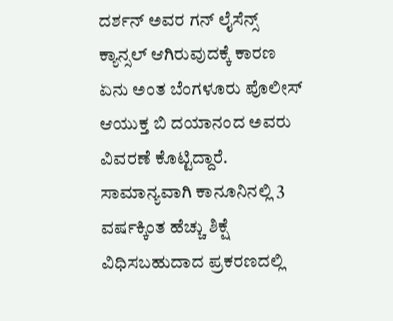ದರ್ಶನ್ ಅವರ ಗನ್ ಲೈಸೆನ್ಸ್‌ ಕ್ಯಾನ್ಸಲ್‌ ಆಗಿರುವುದಕ್ಕೆ ಕಾರಣ ಏನು ಅಂತ ಬೆಂಗಳೂರು ಪೊಲೀಸ್‌ ಆಯುಕ್ತ ಬಿ ದಯಾನಂದ ಅವರು ವಿವರಣೆ ಕೊಟ್ಟಿದ್ದಾರೆ. ಸಾಮಾನ್ಯವಾಗಿ ಕಾನೂನಿನಲ್ಲಿ 3 ವರ್ಷಕ್ಕಿಂತ ಹೆಚ್ಚು ಶಿಕ್ಷೆ ವಿಧಿಸಬಹುದಾದ ಪ್ರಕರಣದಲ್ಲಿ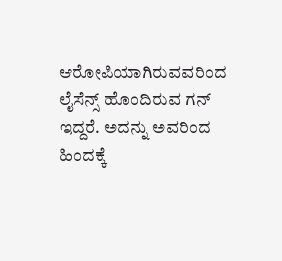ಆರೋಪಿಯಾಗಿರುವವರಿಂದ ಲೈಸೆನ್ಸ್ ಹೊಂದಿರುವ ಗನ್ ಇದ್ದರೆ. ಅದನ್ನು ಅವರಿಂದ ಹಿಂದಕ್ಕೆ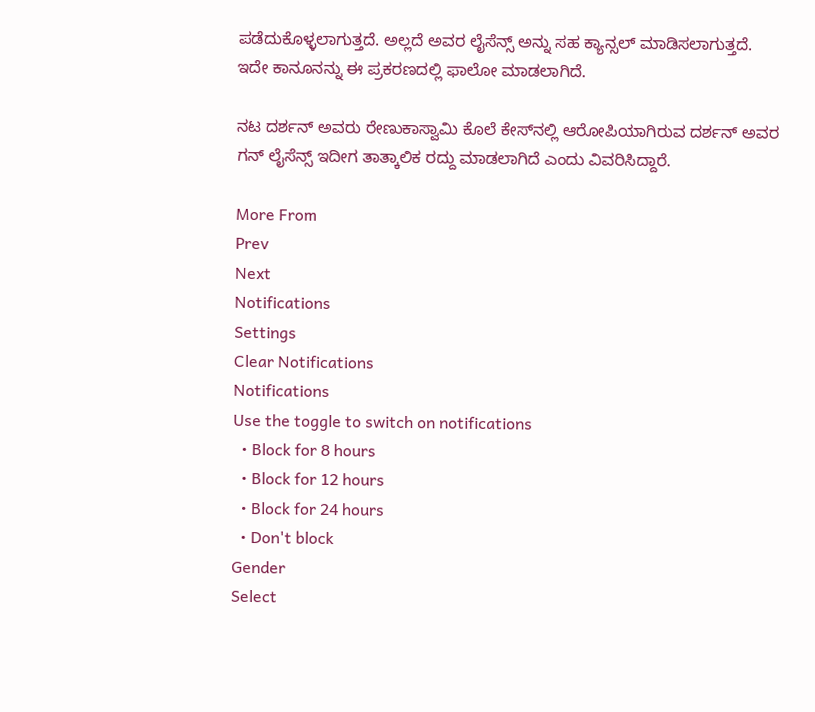ಪಡೆದುಕೊಳ್ಳಲಾಗುತ್ತದೆ. ಅಲ್ಲದೆ ಅವರ ಲೈಸೆನ್ಸ್‌ ಅನ್ನು ಸಹ ಕ್ಯಾನ್ಸಲ್‌ ಮಾಡಿಸಲಾಗುತ್ತದೆ. ಇದೇ ಕಾನೂನನ್ನು ಈ ಪ್ರಕರಣದಲ್ಲಿ ಫಾಲೋ ಮಾಡಲಾಗಿದೆ.

ನಟ ದರ್ಶನ್ ಅವರು ರೇಣುಕಾಸ್ವಾಮಿ ಕೊಲೆ ಕೇಸ್‌ನಲ್ಲಿ ಆರೋಪಿಯಾಗಿರುವ ದರ್ಶನ್‌ ಅವರ ಗನ್‌ ಲೈಸೆನ್ಸ್ ಇದೀಗ ತಾತ್ಕಾಲಿಕ ರದ್ದು ಮಾಡಲಾಗಿದೆ ಎಂದು ವಿವರಿಸಿದ್ದಾರೆ.

More From
Prev
Next
Notifications
Settings
Clear Notifications
Notifications
Use the toggle to switch on notifications
  • Block for 8 hours
  • Block for 12 hours
  • Block for 24 hours
  • Don't block
Gender
Select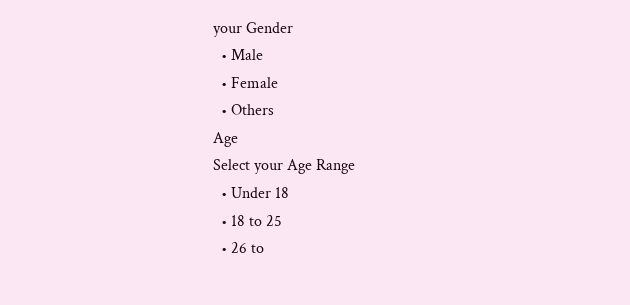your Gender
  • Male
  • Female
  • Others
Age
Select your Age Range
  • Under 18
  • 18 to 25
  • 26 to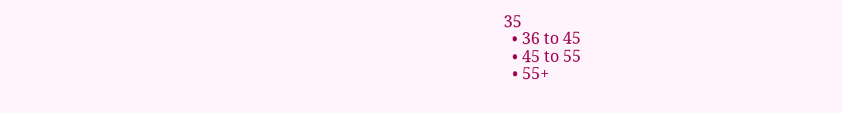35
  • 36 to 45
  • 45 to 55
  • 55+